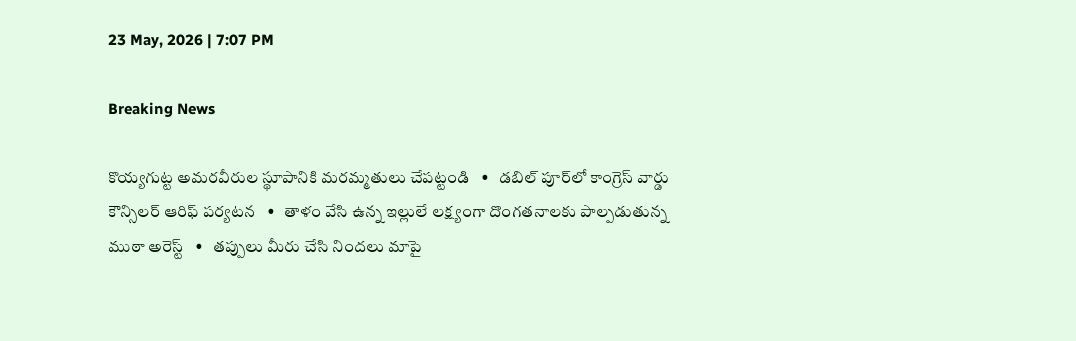23 May, 2026 | 7:07 PM

Breaking News

కొయ్యగుట్ట అమరవీరుల స్థూపానికి మరమ్మతులు చేపట్టండి   •   డబిల్ పూర్‌లో కాంగ్రెస్ వార్డు కౌన్సిలర్ ఆరిఫ్ పర్యటన   •   తాళం వేసి ఉన్న ఇల్లులే లక్ష్యంగా దొంగతనాలకు పాల్పడుతున్న ముఠా అరెస్ట్   •   తప్పులు మీరు చేసి నిందలు మాపై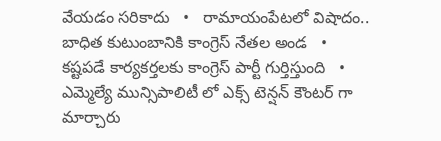వేయడం సరికాదు   •   రామాయంపేటలో విషాదం.. బాధిత కుటుంబానికి కాంగ్రెస్ నేతల అండ   •   కష్టపడే కార్యకర్తలకు కాంగ్రెస్ పార్టీ గుర్తిస్తుంది   •   ఎమ్మెల్యే మున్సిపాలిటీ లో ఎక్స్ టెన్షన్ కౌంటర్ గా మార్చారు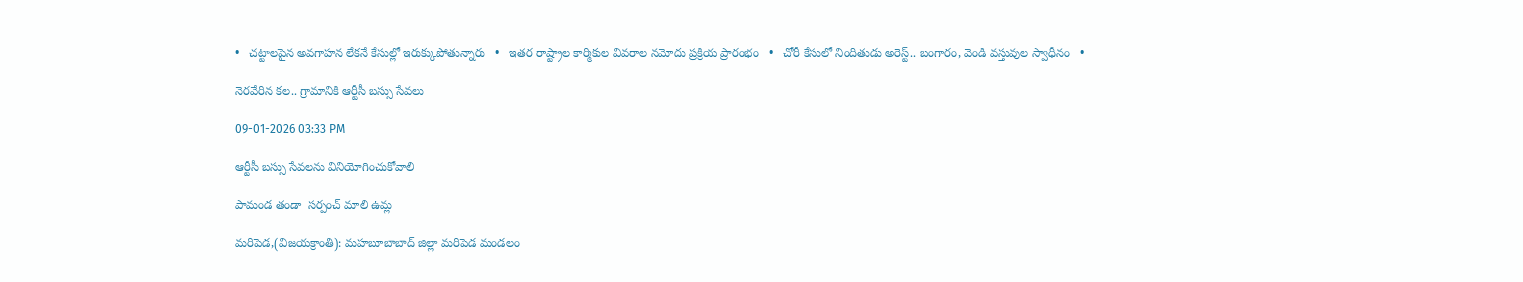•   చట్టాలపైన అవగాహన లేకనే కేసుల్లో ఇరుక్కుపోతున్నారు   •   ఇతర రాష్ట్రాల కార్మికుల వివరాల నమోదు ప్రక్రియ ప్రారంభం   •   చోరీ కేసులో నిందితుడు అరెస్ట్.. బంగారం, వెండి వస్తువుల స్వాధీనం   •

నెరవేరిన కల.. గ్రామానికి ఆర్టీసీ బస్సు సేవలు

09-01-2026 03:33 PM

ఆర్టీసీ బస్సు సేవలను వినియోగించుకోవాలి

పామండ తండా  సర్పంచ్ మాలి ఉమ్ల

మరిపెడ,(విజయక్రాంతి): మహబూబాబాద్ జిల్లా మరిపెడ మండలం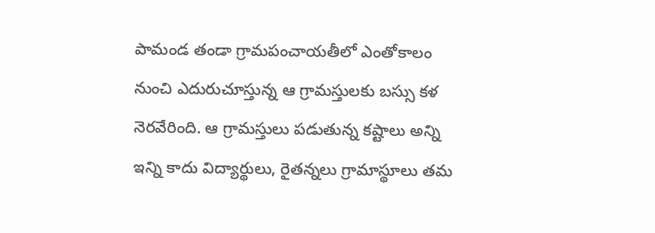పామండ తండా గ్రామపంచాయతీలో ఎంతోకాలం నుంచి ఎదురుచూస్తున్న ఆ గ్రామస్తులకు బస్సు కళ నెరవేరింది. ఆ గ్రామస్తులు పడుతున్న కష్టాలు అన్ని ఇన్ని కాదు విద్యార్థులు, రైతన్నలు గ్రామాస్థూలు తమ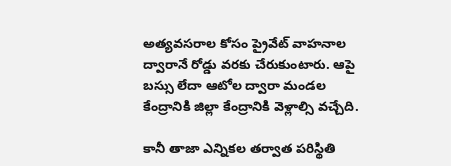అత్యవసరాల కోసం ప్రైవేట్ వాహనాల ద్వారానే రోడ్డు వరకు చేరుకుంటారు. ఆపై బస్సు లేదా ఆటోల ద్వారా మండల కేంద్రానికి జిల్లా కేంద్రానికి వెళ్లాల్సి వచ్చేది.

కానీ తాజా ఎన్నికల తర్వాత పరిస్థితి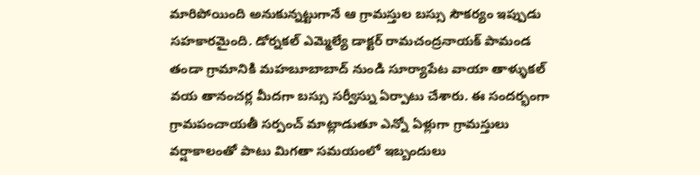మారిపోయింది అనుకున్నట్టుగానే ఆ గ్రామస్తుల బస్సు సౌకర్యం ఇప్పుడు సహకారమైంది. డోర్నకల్ ఎమ్మెల్యే డాక్టర్ రామచంద్రనాయక్ పామండ తండా గ్రామానికి మహబూబాబాద్ నుండి సూర్యాపేట వాయా తాళ్ళుకల్ వయ తానంచర్ల మీదగా బస్సు సర్వీస్ను ఏర్పాటు చేశారు. ఈ సందర్భంగా గ్రామపంచాయతీ సర్పంచ్ మాట్లాడుతూ ఎన్నో ఏళ్లుగా గ్రామస్తులు వర్షాకాలంతో పాటు మిగతా సమయంలో ఇబ్బందులు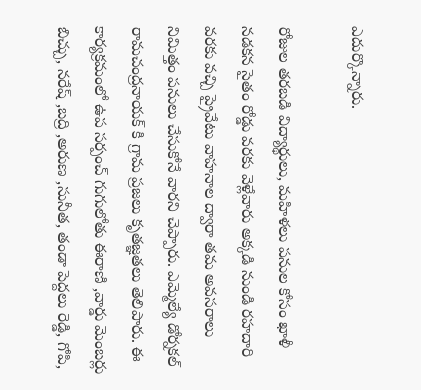ఎదుర్కొన్నారు.

రోజుల తరబడి విద్యార్థులు, మహిళలు పనుల కోసం ఖాళీ నడకన సైతం రోడ్డు వరకు వెళ్లేవారు అక్కడి నుండి రహదారి వరకు వచ్చి ప్రైవేటు వాహనాల ద్వారా తమ అవసరాలు నిమిత్తం పనులు చేసుకోనే వారని చెప్పారు. ఎమ్మెల్యే డోర్నకల్ రామచంద్రనాయక్ కి గ్రామ ప్రజలు కృతజ్ఞతలు తెలిపారు. ఈ కార్యక్రమంలో ఉప సర్పంచ్ గుగులోతు ఈరాణి ,వార్డు మెంబర్లు బిచ్చు, నరేష్ ,బద్రి ,అరుణ ,సునీత, తండా పెద్దలు రెడ్డి, గోపి,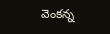వెంకన్న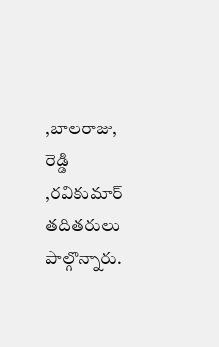,బాలరాజు, రెడ్డి ,రవికుమార్ తదితరులు పాల్గొన్నారు.